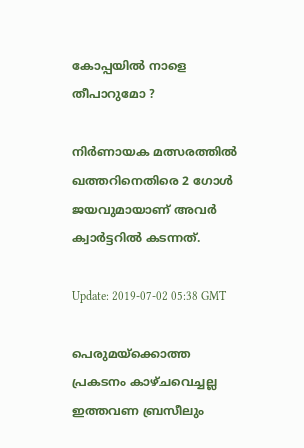കോപ്പയില്‍ നാളെ തീപാറുമോ ?

നിര്‍‌ണായക മത്സരത്തില്‍ ഖത്തറിനെതിരെ 2 ഗോള്‍ ജയവുമായാണ് അവര്‍ ക്വാര്‍ട്ടറില്‍ കടന്നത്.

Update: 2019-07-02 05:38 GMT

പെരുമയ്ക്കൊത്ത പ്രകടനം കാഴ്ചവെച്ചല്ല ഇത്തവണ ബ്രസീലും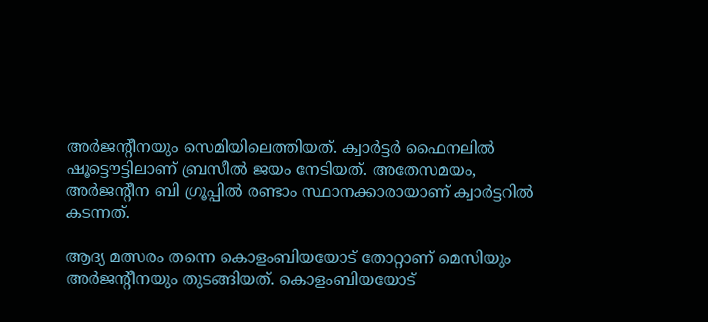അര്‍ജന്റീനയും സെമിയിലെത്തിയത്. ക്വാര്‍ട്ടര്‍ ഫൈനലില്‍ ഷൂട്ടൌട്ടിലാണ് ബ്രസീല്‍ ജയം നേടിയത്. അതേസമയം, അര്‍ജന്റീന ബി ഗ്രൂപ്പില്‍ രണ്ടാം സ്ഥാനക്കാരായാണ് ക്വാര്‍ട്ടറില്‍ കടന്നത്.

ആദ്യ മത്സരം തന്നെ കൊളംബിയയോട് തോറ്റാണ് മെസിയും അര്‍ജന്റീനയും തുടങ്ങിയത്. കൊളംബിയയോട്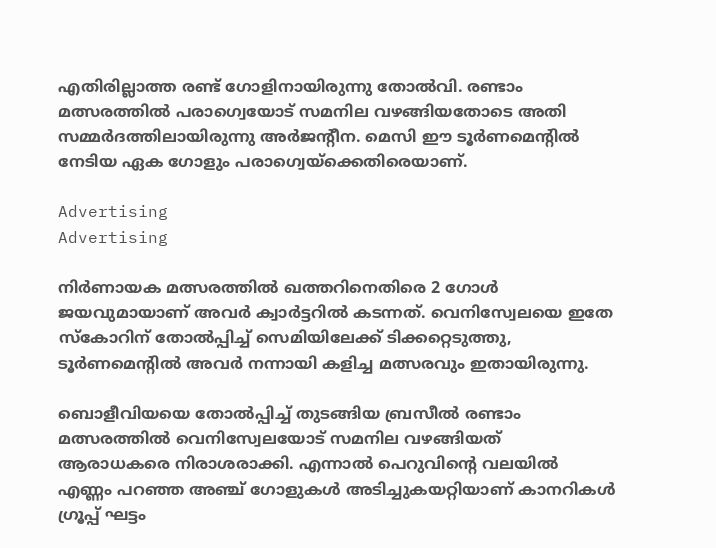എതിരില്ലാത്ത രണ്ട് ഗോളിനായിരുന്നു തോല്‍വി. രണ്ടാം മത്സരത്തില്‍ പരാഗ്വെയോട് സമനില വഴങ്ങിയതോടെ അതി സമ്മര്‍ദത്തിലായിരുന്നു അര്‍ജന്റീന. മെസി ഈ ടൂര്‍ണമെന്റില്‍ നേടിയ ഏക ഗോളും പരാഗ്വെയ്ക്കെതിരെയാണ്.

Advertising
Advertising

നിര്‍‌ണായക മത്സരത്തില്‍ ഖത്തറിനെതിരെ 2 ഗോള്‍ ജയവുമായാണ് അവര്‍ ക്വാര്‍ട്ടറില്‍ കടന്നത്. വെനിസ്വേലയെ ഇതേ സ്കോറിന് തോല്‍പ്പിച്ച് സെമിയിലേക്ക് ടിക്കറ്റെടുത്തു, ടൂര്‍ണമെന്റില്‍ അവര്‍ നന്നായി കളിച്ച മത്സരവും ഇതായിരുന്നു.

ബൊളീവിയയെ തോല്‍പ്പിച്ച് തുടങ്ങിയ ബ്രസീല്‍ രണ്ടാം മത്സരത്തില്‍ വെനിസ്വേലയോട് സമനില വഴങ്ങിയത് ആരാധകരെ നിരാശരാക്കി. എന്നാല്‍ പെറുവിന്റെ വലയില്‍ എണ്ണം പറഞ്ഞ അഞ്ച് ഗോളുകള്‍ അടിച്ചുകയറ്റിയാണ് കാനറികള്‍ ഗ്രൂപ്പ് ഘട്ടം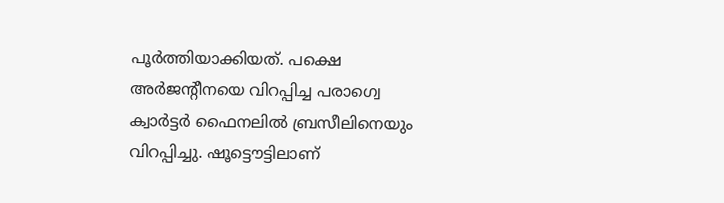പൂര്‍ത്തിയാക്കിയത്. പക്ഷെ അര്‍ജന്റീനയെ വിറപ്പിച്ച പരാഗ്വെ ക്വാര്‍ട്ടര്‍ ഫൈനലില്‍ ബ്രസീലിനെയും വിറപ്പിച്ചു. ഷൂട്ടൌട്ടിലാണ്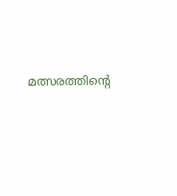മത്സരത്തിന്റെ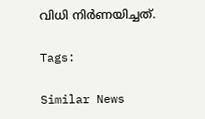വിധി നിര്‍ണയിച്ചത്.

Tags:

Similar News